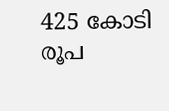425 കോടി രൂപ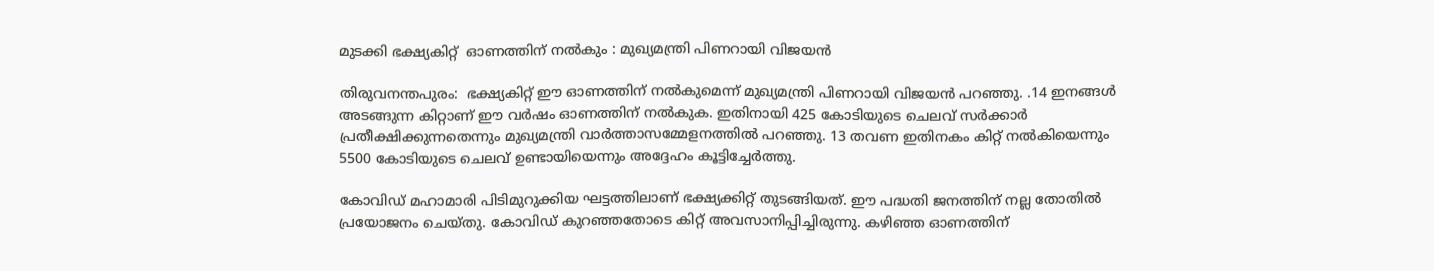മുടക്കി ഭക്ഷ്യകിറ്റ്  ഓണത്തിന് നൽകും : മുഖ്യമന്ത്രി പിണറായി വിജയന്‍

തിരുവനന്തപുരം:  ഭക്ഷ്യകിറ്റ് ഈ ഓണത്തിന് നല്‍കുമെന്ന് മുഖ്യമന്ത്രി പിണറായി വിജയന്‍ പറഞ്ഞു. .14 ഇനങ്ങള്‍ അടങ്ങുന്ന കിറ്റാണ് ഈ വര്‍ഷം ഓണത്തിന് നല്‍കുക. ഇതിനായി 425 കോടിയുടെ ചെലവ് സര്‍ക്കാര്‍ പ്രതീക്ഷിക്കുന്നതെന്നും മുഖ്യമന്ത്രി വാര്‍ത്താസമ്മേളനത്തില്‍ പറഞ്ഞു. 13 തവണ ഇതിനകം കിറ്റ് നല്‍കിയെന്നും 5500 കോടിയുടെ ചെലവ് ഉണ്ടായിയെന്നും അദ്ദേഹം കൂട്ടിച്ചേര്‍ത്തു.

കോവിഡ് മഹാമാരി പിടിമുറുക്കിയ ഘട്ടത്തിലാണ് ഭക്ഷ്യക്കിറ്റ് തുടങ്ങിയത്. ഈ പദ്ധതി ജനത്തിന് നല്ല തോതില്‍ പ്രയോജനം ചെയ്തു. കോവിഡ് കുറഞ്ഞതോടെ കിറ്റ് അവസാനിപ്പിച്ചിരുന്നു. കഴിഞ്ഞ ഓണത്തിന്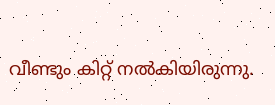വീണ്ടും കിറ്റ് നല്‍കിയിരുന്നു.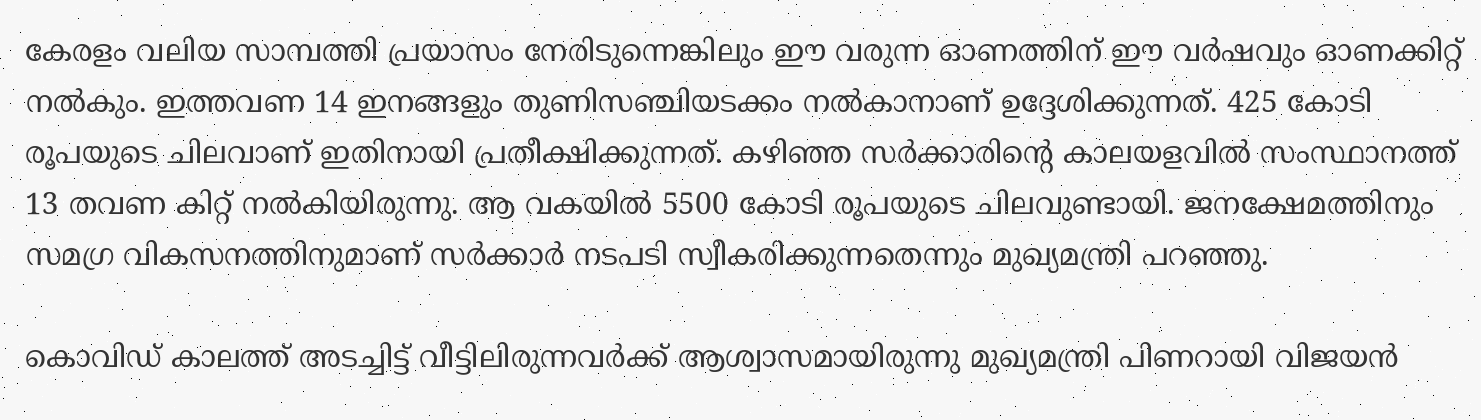കേരളം വലിയ സാമ്പത്തി പ്രയാസം നേരിടുന്നെങ്കിലും ഈ വരുന്ന ഓണത്തിന് ഈ വര്‍ഷവും ഓണക്കിറ്റ് നല്‍കും. ഇത്തവണ 14 ഇനങ്ങളും തുണിസഞ്ചിയടക്കം നല്‍കാനാണ് ഉദ്ദേശിക്കുന്നത്. 425 കോടി രൂപയുടെ ചിലവാണ് ഇതിനായി പ്രതീക്ഷിക്കുന്നത്. കഴിഞ്ഞ സര്‍ക്കാരിന്റെ കാലയളവില്‍ സംസ്ഥാനത്ത് 13 തവണ കിറ്റ് നല്‍കിയിരുന്നു. ആ വകയില്‍ 5500 കോടി രൂപയുടെ ചിലവുണ്ടായി. ജനക്ഷേമത്തിനും സമഗ്ര വികസനത്തിനുമാണ് സര്‍ക്കാര്‍ നടപടി സ്വീകരിക്കുന്നതെന്നും മുഖ്യമന്ത്രി പറഞ്ഞു.

കൊവിഡ് കാലത്ത് അടച്ചിട്ട് വീട്ടിലിരുന്നവര്‍ക്ക് ആശ്വാസമായിരുന്നു മുഖ്യമന്ത്രി പിണറായി വിജയന്‍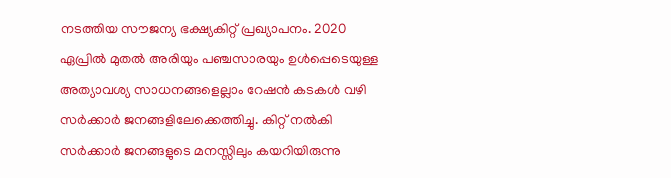നടത്തിയ സൗജന്യ ഭക്ഷ്യകിറ്റ് പ്രഖ്യാപനം. 2020 ഏപ്രില്‍ മുതല്‍ അരിയും പഞ്ചസാരയും ഉള്‍പ്പെടെയുള്ള അത്യാവശ്യ സാധനങ്ങളെല്ലാം റേഷന്‍ കടകള്‍ വഴി സര്‍ക്കാര്‍ ജനങ്ങളിലേക്കെത്തിച്ചു. കിറ്റ് നല്‍കി സര്‍ക്കാര്‍ ജനങ്ങളുടെ മനസ്സിലും കയറിയിരുന്നു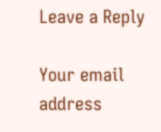Leave a Reply

Your email address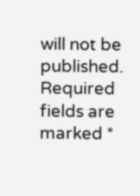will not be published. Required fields are marked *